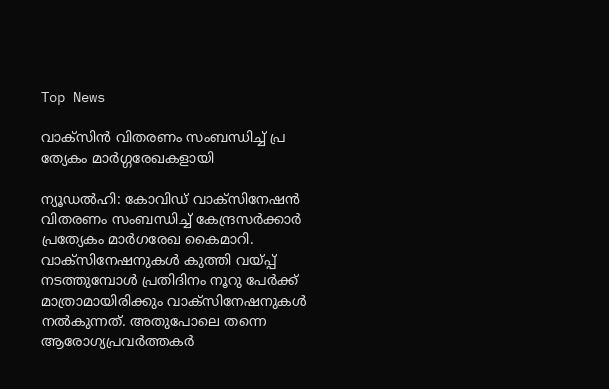Top News

വാക്‌സിന്‍ വിതരണം സംബന്ധിച്ച് പ്ര ത്യേകം മാര്‍ഗ്ഗരേഖകളായി

ന്യൂഡല്‍ഹി: കോവിഡ് വാക്‌സിനേഷന്‍ വിതരണം സംബന്ധിച്ച് കേന്ദ്രസര്‍ക്കാര്‍ പ്രത്യേകം മാര്‍ഗരേഖ കൈമാറി. വാക്‌സിനേഷനുകള്‍ കുത്തി വയ്പ്പ് നടത്തുമ്പോള്‍ പ്രതിദിനം നൂറു പേര്‍ക്ക് മാത്രാമായിരിക്കും വാക്‌സിനേഷനുകള്‍ നല്‍കുന്നത്. അതുപോലെ തന്നെ ആരോഗ്യപ്രവര്‍ത്തകര്‍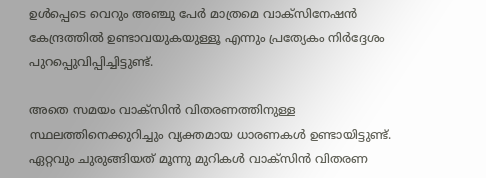ഉള്‍പ്പെടെ വെറും അഞ്ചു പേര്‍ മാത്രമെ വാക്‌സിനേഷന്‍ കേന്ദ്രത്തില്‍ ഉണ്ടാവയുകയുള്ളൂ എന്നും പ്രത്യേകം നിര്‍ദ്ദേശം പുറപ്പെുവിപ്പിച്ചിട്ടുണ്ട്.

അതെ സമയം വാക്‌സിന്‍ വിതരണത്തിനുള്ള സ്ഥലത്തിനെക്കുറിച്ചും വ്യക്തമായ ധാരണകള്‍ ഉണ്ടായിട്ടുണ്ട്. ഏറ്റവും ചുരുങ്ങിയത് മൂന്നു മുറികള്‍ വാക്‌സിന്‍ വിതരണ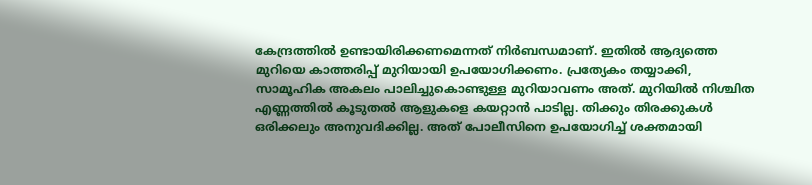കേന്ദ്രത്തില്‍ ഉണ്ടായിരിക്കണമെന്നത് നിര്‍ബന്ധമാണ്. ഇതില്‍ ആദ്യത്തെ മുറിയെ കാത്തരിപ്പ് മുറിയായി ഉപയോഗിക്കണം. പ്രത്യേകം തയ്യാക്കി, സാമൂഹിക അകലം പാലിച്ചുകൊണ്ടുള്ള മുറിയാവണം അത്. മുറിയില്‍ നിശ്ചിത എണ്ണത്തില്‍ കൂടുതല്‍ ആളുകളെ കയറ്റാന്‍ പാടില്ല. തിക്കും തിരക്കുകള്‍ ഒരിക്കലും അനുവദിക്കില്ല. അത് പോലീസിനെ ഉപയോഗിച്ച് ശക്തമായി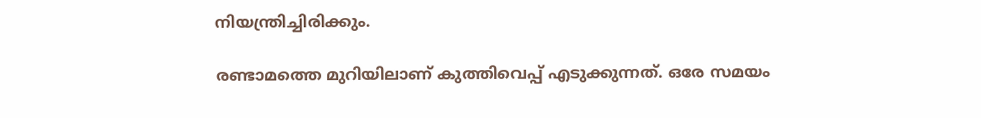നിയന്ത്രിച്ചിരിക്കും.

രണ്ടാമത്തെ മുറിയിലാണ് കുത്തിവെപ്പ് എടുക്കുന്നത്. ഒരേ സമയം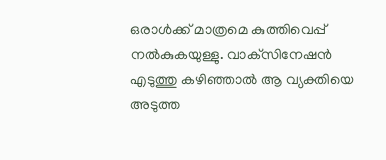ഒരാള്‍ക്ക് മാത്രമെ കുത്തിവെപ്പ് നല്‍കുകയുള്ളു. വാക്‌സിനേഷന്‍ എടുത്തു കഴിഞ്ഞാല്‍ ആ വ്യക്തിയെ അടുത്ത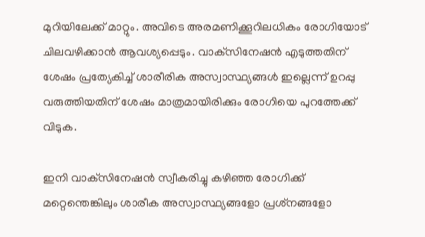മുറിയിലേക്ക് മാറ്റും. അവിടെ അരമണിക്കൂറിലധികം രോഗിയോട് ചിലവഴിക്കാന്‍ ആവശ്യപ്പെടും. വാക്‌സിനേഷന്‍ എടുത്തതിന് ശേഷം പ്രത്യേകിച്ച് ശാരീരിക അസ്വാസ്ഥ്യങ്ങള്‍ ഇല്ലെന്ന് ഉറപ്പു വരുത്തിയതിന് ശേഷം മാത്രമായിരിക്കും രോഗിയെ പുറത്തേക്ക് വിടുക.

ഇനി വാക്‌സിനേഷന്‍ സ്വീകരിച്ചു കഴിഞ്ഞ രോഗിക്ക് മറ്റെന്തെങ്കിലും ശാരീക അസ്വാസ്ഥ്യങ്ങളോ പ്രശ്‌നങ്ങളോ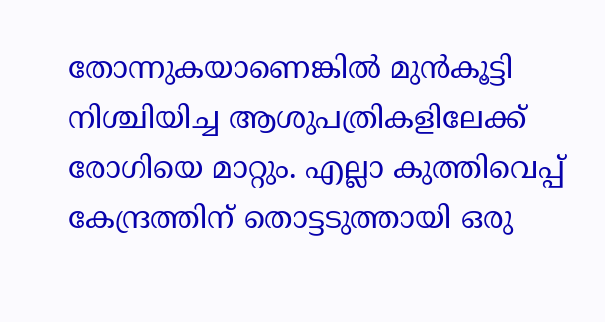തോന്നുകയാണെങ്കില്‍ മുന്‍കൂട്ടി നിശ്ചിയിച്ച ആശുപത്രികളിലേക്ക് രോഗിയെ മാറ്റും. എല്ലാ കുത്തിവെപ്പ് കേന്ദ്രത്തിന് തൊട്ടടുത്തായി ഒരു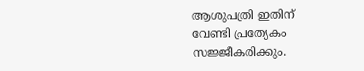ആശുപത്രി ഇതിന് വേണ്ടി പ്രത്യേകം സജ്ജീകരിക്കും.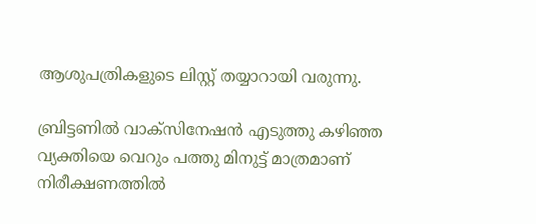ആശുപത്രികളുടെ ലിസ്റ്റ് തയ്യാറായി വരുന്നു.

ബ്രിട്ടണില്‍ വാക്‌സിനേഷന്‍ എടുത്തു കഴിഞ്ഞ വ്യക്തിയെ വെറും പത്തു മിനുട്ട് മാത്രമാണ് നിരീക്ഷണത്തില്‍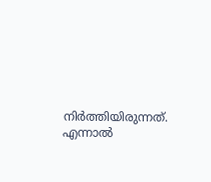നിര്‍ത്തിയിരുന്നത്. എന്നാല്‍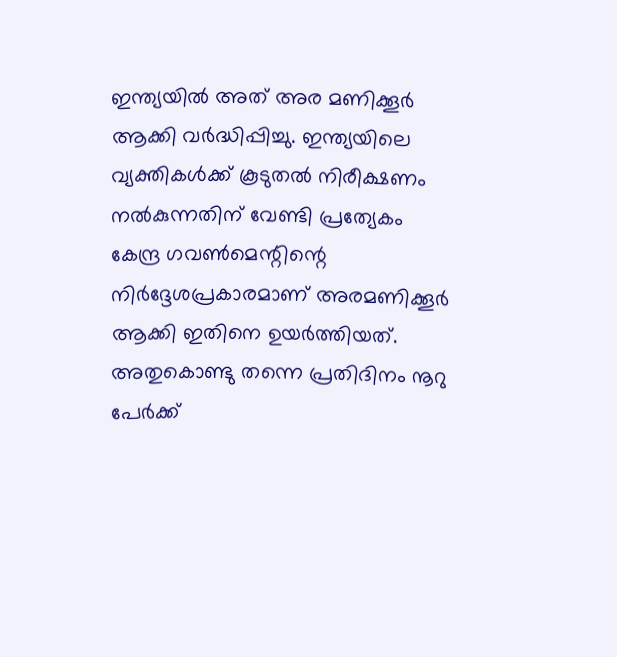ഇന്ത്യയില്‍ അത് അര മണിക്കൂര്‍ ആക്കി വര്‍ദ്ധിപ്പിച്ചു. ഇന്ത്യയിലെ വ്യക്തികള്‍ക്ക് കൂടുതല്‍ നിരീക്ഷണം നല്‍കുന്നതിന് വേണ്ടി പ്രത്യേകം കേന്ദ്ര ഗവണ്‍മെന്റിന്റെ നിര്‍ദ്ദേശപ്രകാരമാണ് അരമണിക്കൂര്‍ ആക്കി ഇതിനെ ഉയര്‍ത്തിയത്. അതുകൊണ്ടു തന്നെ പ്രതിദിനം നൂറു പേര്‍ക്ക്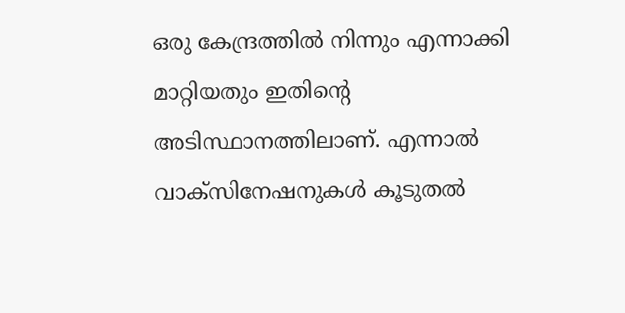ഒരു കേന്ദ്രത്തില്‍ നിന്നും എന്നാക്കി മാറ്റിയതും ഇതിന്റെ അടിസ്ഥാനത്തിലാണ്. എന്നാല്‍ വാക്‌സിനേഷനുകള്‍ കൂടുതല്‍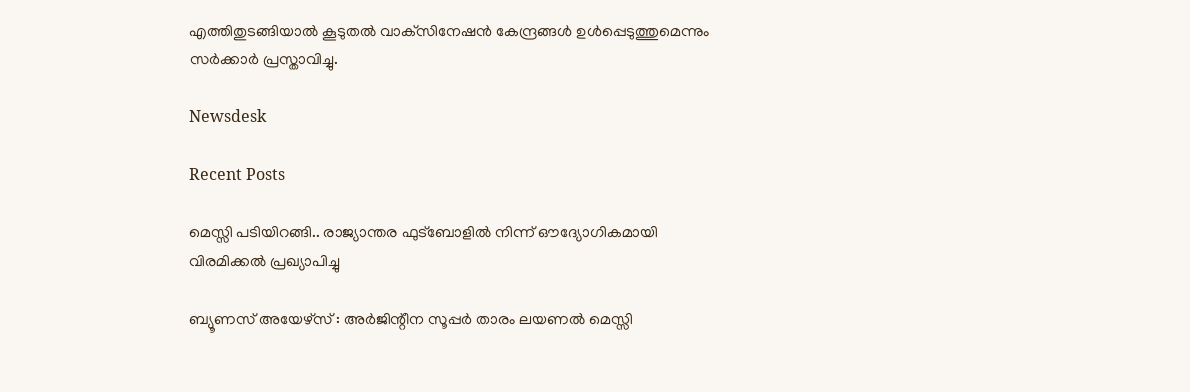എത്തിതുടങ്ങിയാല്‍ കൂടുതല്‍ വാക്‌സിനേഷന്‍ കേന്ദ്രങ്ങള്‍ ഉള്‍പ്പെടുത്തുമെന്നും സര്‍ക്കാര്‍ പ്രസ്താവിച്ചു.

Newsdesk

Recent Posts

മെസ്സി പടിയിറങ്ങി.. രാജ്യാന്തര ഫുട്ബോളിൽ നിന്ന് ഔദ്യോഗികമായി വിരമിക്കൽ പ്രഖ്യാപിച്ചു

ബ്യൂണസ് അയേഴ്സ് : അർജിന്റീന സൂപ്പർ താരം ലയണൽ മെസ്സി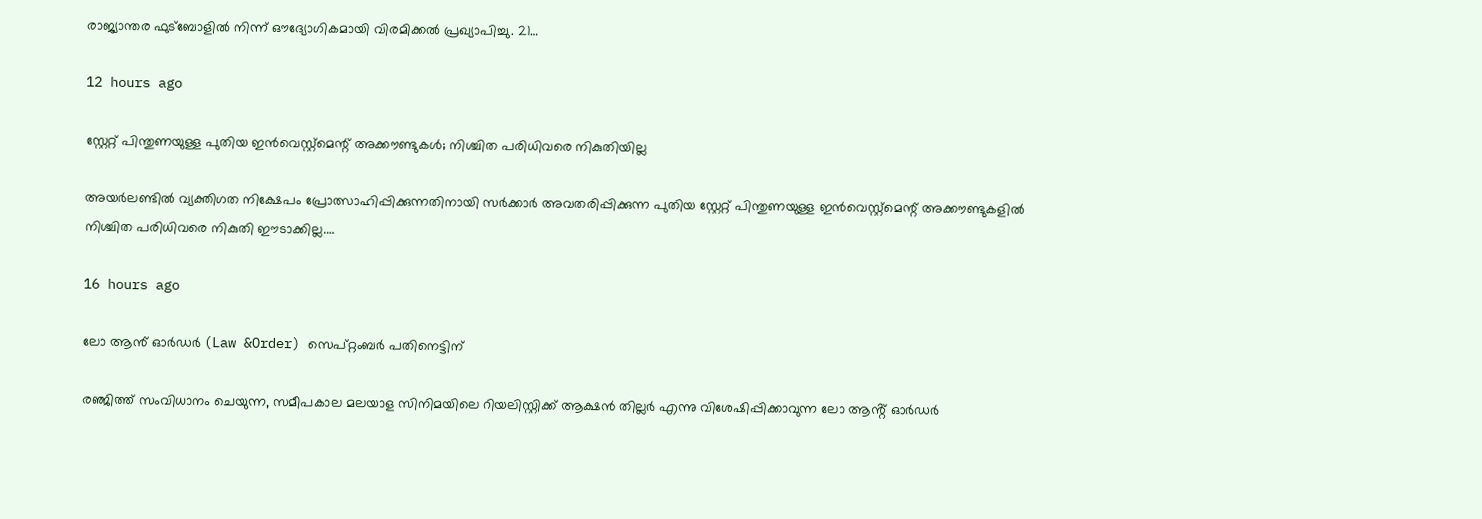രാജ്യാന്തര ഫുട്ബോളിൽ നിന്ന് ഔദ്യോഗികമായി വിരമിക്കൽ പ്രഖ്യാപിച്ചു. 21…

12 hours ago

സ്റ്റേറ്റ് പിന്തുണയുള്ള പുതിയ ഇൻവെസ്റ്റ്മെന്റ് അക്കൗണ്ടുകൾ; നിശ്ചിത പരിധിവരെ നികുതിയില്ല

അയർലണ്ടിൽ വ്യക്തിഗത നിക്ഷേപം പ്രോത്സാഹിപ്പിക്കുന്നതിനായി സർക്കാർ അവതരിപ്പിക്കുന്ന പുതിയ സ്റ്റേറ്റ് പിന്തുണയുള്ള ഇൻവെസ്റ്റ്മെന്റ് അക്കൗണ്ടുകളിൽ നിശ്ചിത പരിധിവരെ നികുതി ഈടാക്കില്ല.…

16 hours ago

ലോ ആൻ് ഓർഡർ (Law &Order) സെപ്റ്റംബർ പതിനെട്ടിന്

രഞ്ജിത്ത് സംവിധാനം ചെയുന്ന, സമീപകാല മലയാള സിനിമയിലെ റിയലിസ്റ്റിക്ക് ആക്ഷൻ തില്ലർ എന്നു വിശേഷിപ്പിക്കാവുന്ന ലോ ആൻ്റ് ഓർഡർ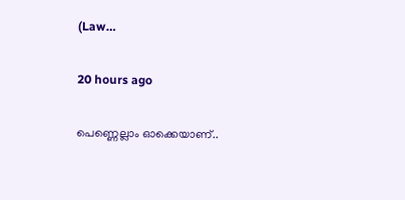(Law…

20 hours ago

പെണ്ണെല്ലാം ഓക്കെയാണ്..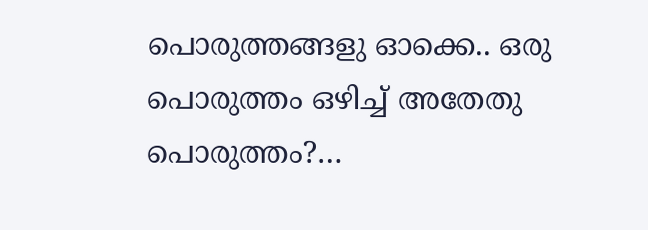പൊരുത്തങ്ങളു ഓക്കെ.. ഒരു പൊരുത്തം ഒഴിച്ച് അതേതു പൊരുത്തം?…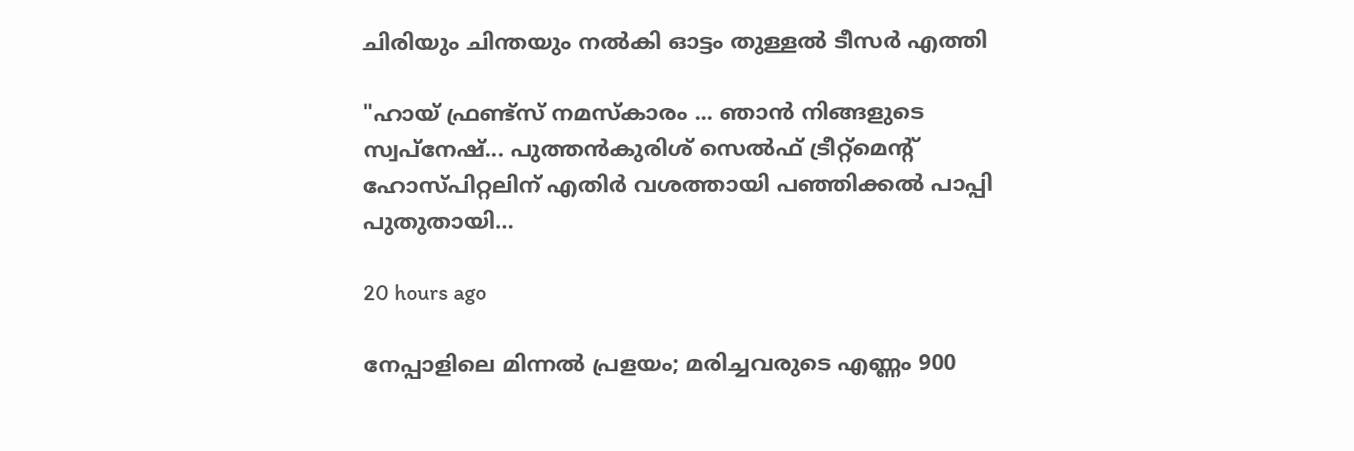ചിരിയും ചിന്തയും നൽകി ഓട്ടം തുള്ളൽ ടീസർ എത്തി

"ഹായ് ഫ്രണ്ട്‌സ് നമസ്കാരം ... ഞാൻ നിങ്ങളുടെ സ്വപ്നേഷ്... പുത്തൻകുരിശ് സെൽഫ് ട്രീറ്റ്മെൻ്റ് ഹോസ്പിറ്റലിന് എതിർ വശത്തായി പഞ്ഞിക്കൽ പാപ്പി പുതുതായി…

20 hours ago

നേപ്പാളിലെ മിന്നൽ പ്രളയം; മരിച്ചവരുടെ എണ്ണം 900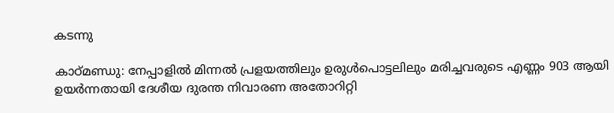കടന്നു

കാഠ്‌മണ്ഡു: നേപ്പാളിൽ മിന്നൽ പ്രളയത്തിലും ഉരുൾപൊട്ടലിലും മരിച്ചവരുടെ എണ്ണം 903 ആയി ഉയർന്നതായി ദേശീയ ദുരന്ത നിവാരണ അതോറിറ്റി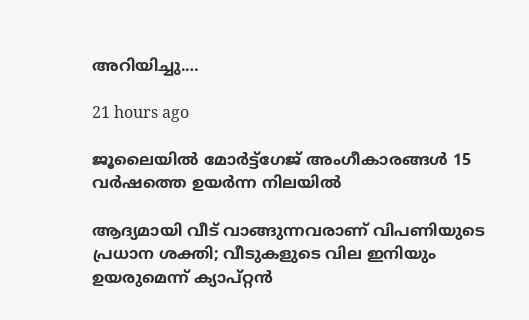അറിയിച്ചു.…

21 hours ago

ജൂലൈയിൽ മോർട്ട്ഗേജ് അംഗീകാരങ്ങൾ 15 വർഷത്തെ ഉയർന്ന നിലയിൽ

ആദ്യമായി വീട് വാങ്ങുന്നവരാണ് വിപണിയുടെ പ്രധാന ശക്തി; വീടുകളുടെ വില ഇനിയും ഉയരുമെന്ന് ക്യാപ്റ്റൻ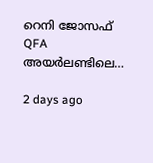റെനി ജോസഫ് QFA അയർലണ്ടിലെ…

2 days ago